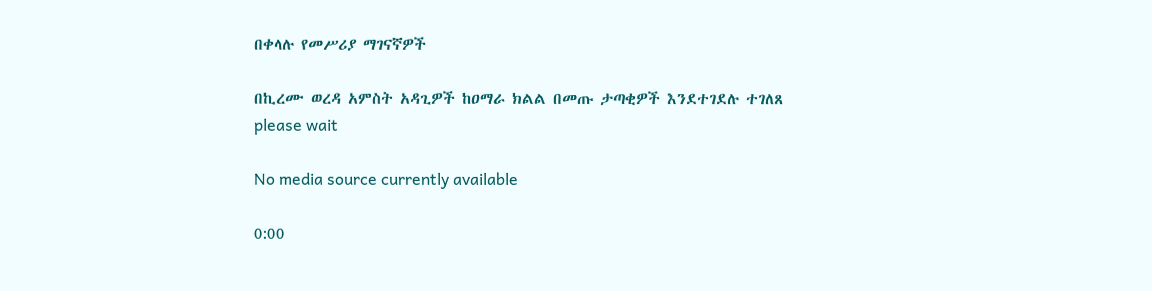በቀላሉ የመሥሪያ ማገናኛዎች

በኪረሙ ወረዳ አምስት አዳጊዎች ከዐማራ ክልል በመጡ ታጣቂዎች እንደተገደሉ ተገለጸ
please wait

No media source currently available

0:00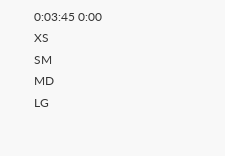0:03:45 0:00
XS
SM
MD
LG